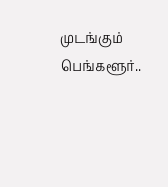முடங்கும் பெங்களூர்..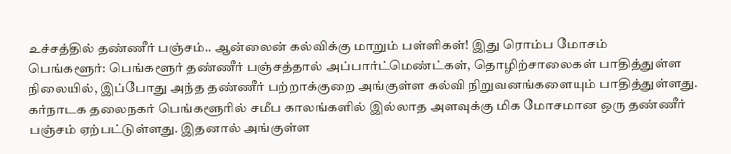உச்சத்தில் தண்ணீர் பஞ்சம்.. ஆன்லைன் கல்விக்கு மாறும் பள்ளிகள்! இது ரொம்ப மோசம்
பெங்களூர்: பெங்களூர் தண்ணீர் பஞ்சத்தால் அப்பார்ட்மெண்ட்கள், தொழிற்சாலைகள் பாதித்துள்ள நிலையில், இப்போது அந்த தண்ணீர் பற்றாக்குறை அங்குள்ள கல்வி நிறுவனங்களையும் பாதித்துள்ளது.
கர்நாடக தலைநகர் பெங்களூரில் சமீப காலங்களில் இல்லாத அளவுக்கு மிக மோசமான ஒரு தண்ணீர் பஞ்சம் ஏற்பட்டுள்ளது. இதனால் அங்குள்ள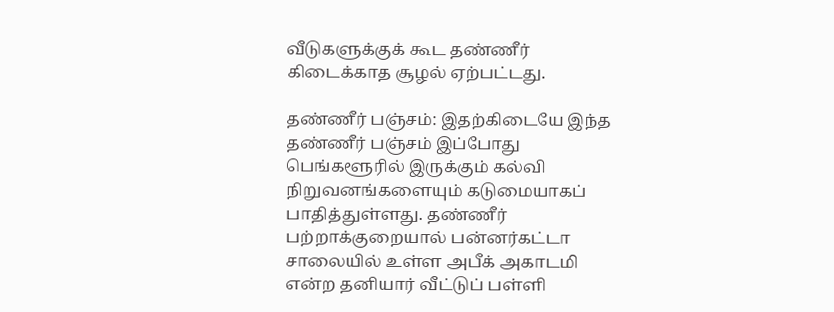வீடுகளுக்குக் கூட தண்ணீர் கிடைக்காத சூழல் ஏற்பட்டது.

தண்ணீர் பஞ்சம்: இதற்கிடையே இந்த தண்ணீர் பஞ்சம் இப்போது பெங்களூரில் இருக்கும் கல்வி நிறுவனங்களையும் கடுமையாகப் பாதித்துள்ளது. தண்ணீர் பற்றாக்குறையால் பன்னர்கட்டா சாலையில் உள்ள அபீக் அகாடமி என்ற தனியார் வீட்டுப் பள்ளி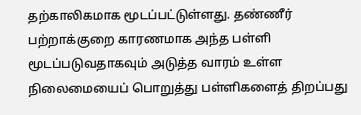தற்காலிகமாக மூடப்பட்டுள்ளது. தண்ணீர் பற்றாக்குறை காரணமாக அந்த பள்ளி மூடப்படுவதாகவும் அடுத்த வாரம் உள்ள நிலைமையைப் பொறுத்து பள்ளிகளைத் திறப்பது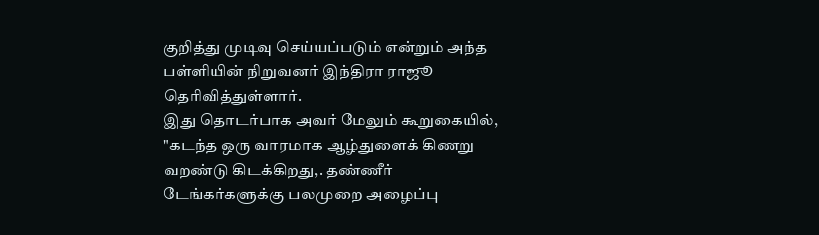குறித்து முடிவு செய்யப்படும் என்றும் அந்த பள்ளியின் நிறுவனர் இந்திரா ராஜூ தெரிவித்துள்ளார்.
இது தொடர்பாக அவர் மேலும் கூறுகையில், "கடந்த ஒரு வாரமாக ஆழ்துளைக் கிணறு வறண்டு கிடக்கிறது,. தண்ணீர் டேங்கர்களுக்கு பலமுறை அழைப்பு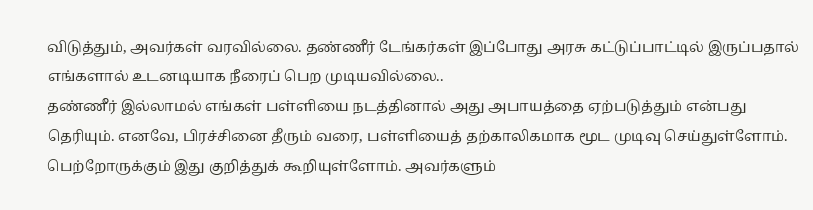விடுத்தும், அவர்கள் வரவில்லை. தண்ணீர் டேங்கர்கள் இப்போது அரசு கட்டுப்பாட்டில் இருப்பதால் எங்களால் உடனடியாக நீரைப் பெற முடியவில்லை..
தண்ணீர் இல்லாமல் எங்கள் பள்ளியை நடத்தினால் அது அபாயத்தை ஏற்படுத்தும் என்பது தெரியும். எனவே, பிரச்சினை தீரும் வரை, பள்ளியைத் தற்காலிகமாக மூட முடிவு செய்துள்ளோம். பெற்றோருக்கும் இது குறித்துக் கூறியுள்ளோம். அவர்களும்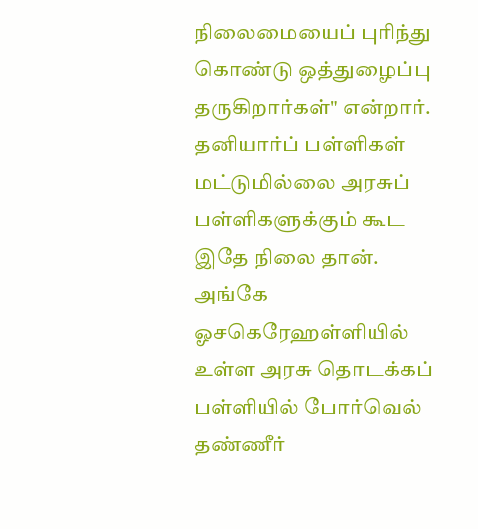நிலைமையைப் புரிந்து கொண்டு ஒத்துழைப்பு தருகிறார்கள்" என்றார். தனியார்ப் பள்ளிகள் மட்டுமில்லை அரசுப் பள்ளிகளுக்கும் கூட இதே நிலை தான். அங்கே ஓசகெரேஹள்ளியில் உள்ள அரசு தொடக்கப் பள்ளியில் போர்வெல் தண்ணீர்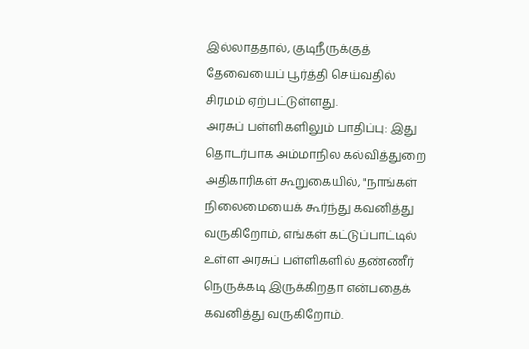இல்லாததால், குடிநீருக்குத் தேவையைப் பூர்த்தி செய்வதில் சிரமம் ஏற்பட்டுள்ளது.
அரசுப் பள்ளிகளிலும் பாதிப்பு: இது தொடர்பாக அம்மாநில கல்வித்துறை அதிகாரிகள் கூறுகையில், "நாங்கள் நிலைமையைக் கூர்ந்து கவனித்து வருகிறோம், எங்கள் கட்டுப்பாட்டில் உள்ள அரசுப் பள்ளிகளில் தண்ணீர் நெருக்கடி இருக்கிறதா என்பதைக் கவனித்து வருகிறோம்.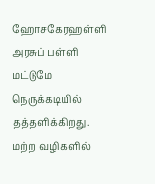ஹோசகேரஹள்ளி அரசுப் பள்ளி மட்டுமே நெருக்கடியில் தத்தளிக்கிறது. மற்ற வழிகளில்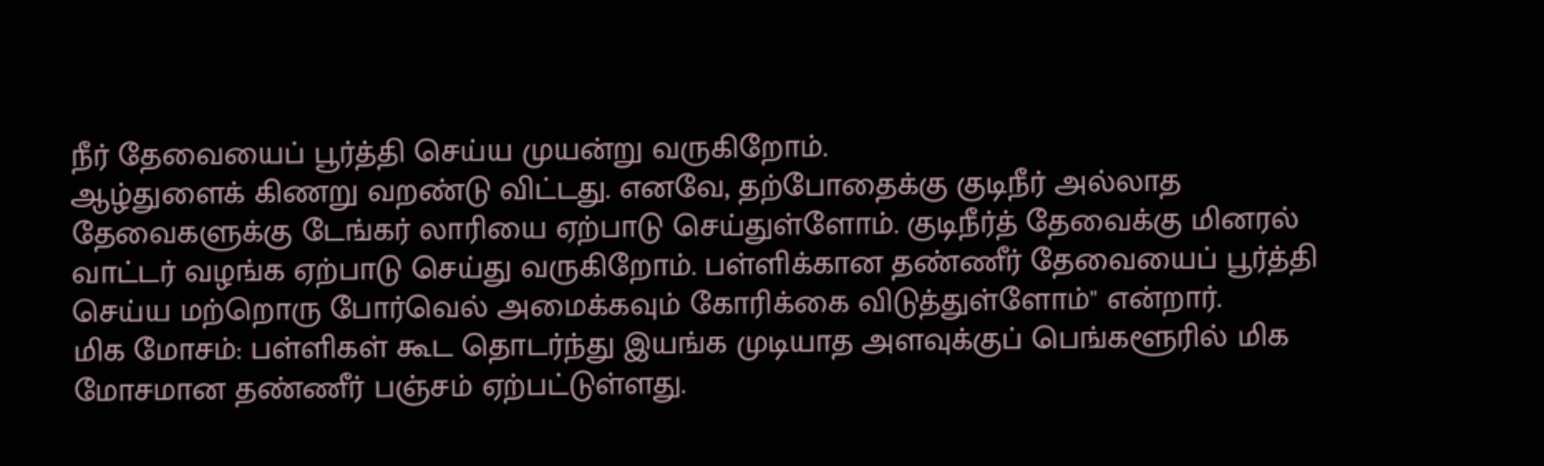நீர் தேவையைப் பூர்த்தி செய்ய முயன்று வருகிறோம்.
ஆழ்துளைக் கிணறு வறண்டு விட்டது. எனவே, தற்போதைக்கு குடிநீர் அல்லாத தேவைகளுக்கு டேங்கர் லாரியை ஏற்பாடு செய்துள்ளோம். குடிநீர்த் தேவைக்கு மினரல் வாட்டர் வழங்க ஏற்பாடு செய்து வருகிறோம். பள்ளிக்கான தண்ணீர் தேவையைப் பூர்த்தி செய்ய மற்றொரு போர்வெல் அமைக்கவும் கோரிக்கை விடுத்துள்ளோம்" என்றார்.
மிக மோசம்: பள்ளிகள் கூட தொடர்ந்து இயங்க முடியாத அளவுக்குப் பெங்களூரில் மிக மோசமான தண்ணீர் பஞ்சம் ஏற்பட்டுள்ளது.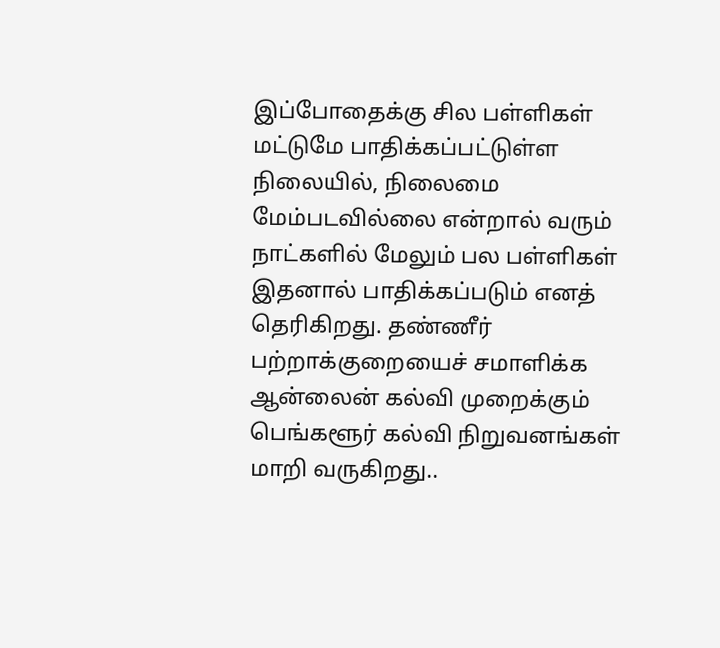இப்போதைக்கு சில பள்ளிகள் மட்டுமே பாதிக்கப்பட்டுள்ள நிலையில், நிலைமை மேம்படவில்லை என்றால் வரும் நாட்களில் மேலும் பல பள்ளிகள் இதனால் பாதிக்கப்படும் எனத் தெரிகிறது. தண்ணீர் பற்றாக்குறையைச் சமாளிக்க ஆன்லைன் கல்வி முறைக்கும் பெங்களூர் கல்வி நிறுவனங்கள் மாறி வருகிறது..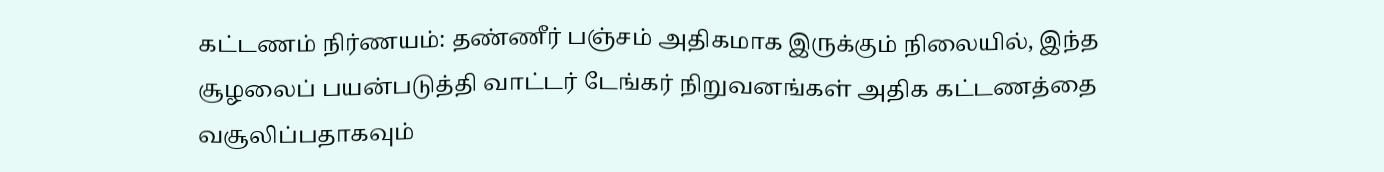கட்டணம் நிர்ணயம்: தண்ணீர் பஞ்சம் அதிகமாக இருக்கும் நிலையில், இந்த சூழலைப் பயன்படுத்தி வாட்டர் டேங்கர் நிறுவனங்கள் அதிக கட்டணத்தை வசூலிப்பதாகவும்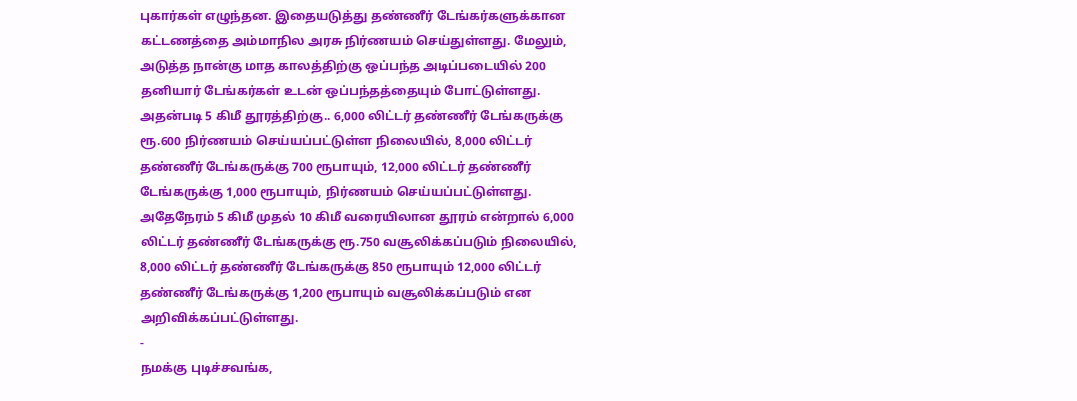புகார்கள் எழுந்தன. இதையடுத்து தண்ணீர் டேங்கர்களுக்கான கட்டணத்தை அம்மாநில அரசு நிர்ணயம் செய்துள்ளது. மேலும், அடுத்த நான்கு மாத காலத்திற்கு ஒப்பந்த அடிப்படையில் 200 தனியார் டேங்கர்கள் உடன் ஒப்பந்தத்தையும் போட்டுள்ளது.
அதன்படி 5 கிமீ தூரத்திற்கு.. 6,000 லிட்டர் தண்ணீர் டேங்கருக்கு ரூ.600 நிர்ணயம் செய்யப்பட்டுள்ள நிலையில், 8,000 லிட்டர் தண்ணீர் டேங்கருக்கு 700 ரூபாயும், 12,000 லிட்டர் தண்ணீர் டேங்கருக்கு 1,000 ரூபாயும், நிர்ணயம் செய்யப்பட்டுள்ளது. அதேநேரம் 5 கிமீ முதல் 10 கிமீ வரையிலான தூரம் என்றால் 6,000 லிட்டர் தண்ணீர் டேங்கருக்கு ரூ.750 வசூலிக்கப்படும் நிலையில், 8,000 லிட்டர் தண்ணீர் டேங்கருக்கு 850 ரூபாயும் 12,000 லிட்டர் தண்ணீர் டேங்கருக்கு 1,200 ரூபாயும் வசூலிக்கப்படும் என அறிவிக்கப்பட்டுள்ளது.
-
நமக்கு புடிச்சவங்க,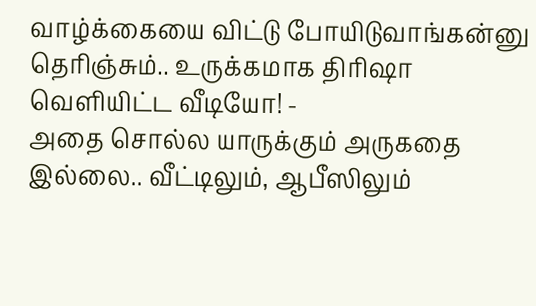வாழ்க்கையை விட்டு போயிடுவாங்கன்னு தெரிஞ்சும்.. உருக்கமாக திரிஷா வெளியிட்ட வீடியோ! -
அதை சொல்ல யாருக்கும் அருகதை இல்லை.. வீட்டிலும், ஆபீஸிலும்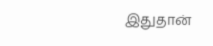இதுதான்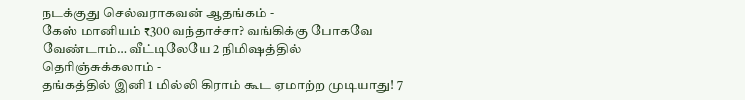நடக்குது செல்வராகவன் ஆதங்கம் -
கேஸ் மானியம் ₹300 வந்தாச்சா? வங்கிக்கு போகவே வேண்டாம்… வீட்டிலேயே 2 நிமிஷத்தில் தெரிஞ்சுக்கலாம் -
தங்கத்தில் இனி 1 மில்லி கிராம் கூட ஏமாற்ற முடியாது! 7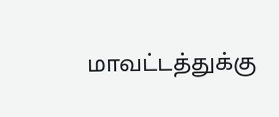மாவட்டத்துக்கு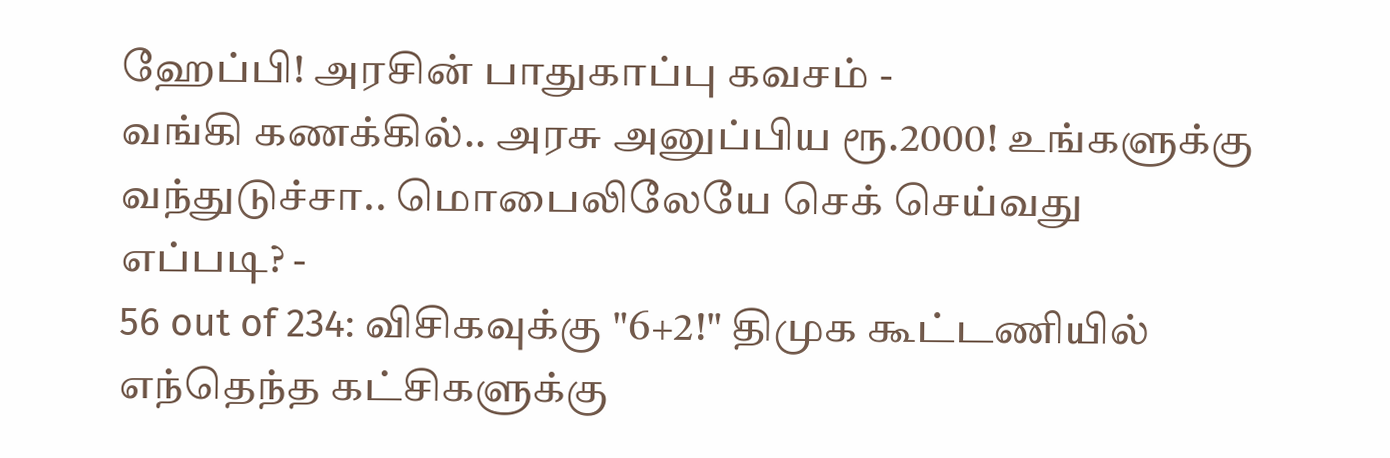ஹேப்பி! அரசின் பாதுகாப்பு கவசம் -
வங்கி கணக்கில்.. அரசு அனுப்பிய ரூ.2000! உங்களுக்கு வந்துடுச்சா.. மொபைலிலேயே செக் செய்வது எப்படி? -
56 out of 234: விசிகவுக்கு "6+2!" திமுக கூட்டணியில் எந்தெந்த கட்சிகளுக்கு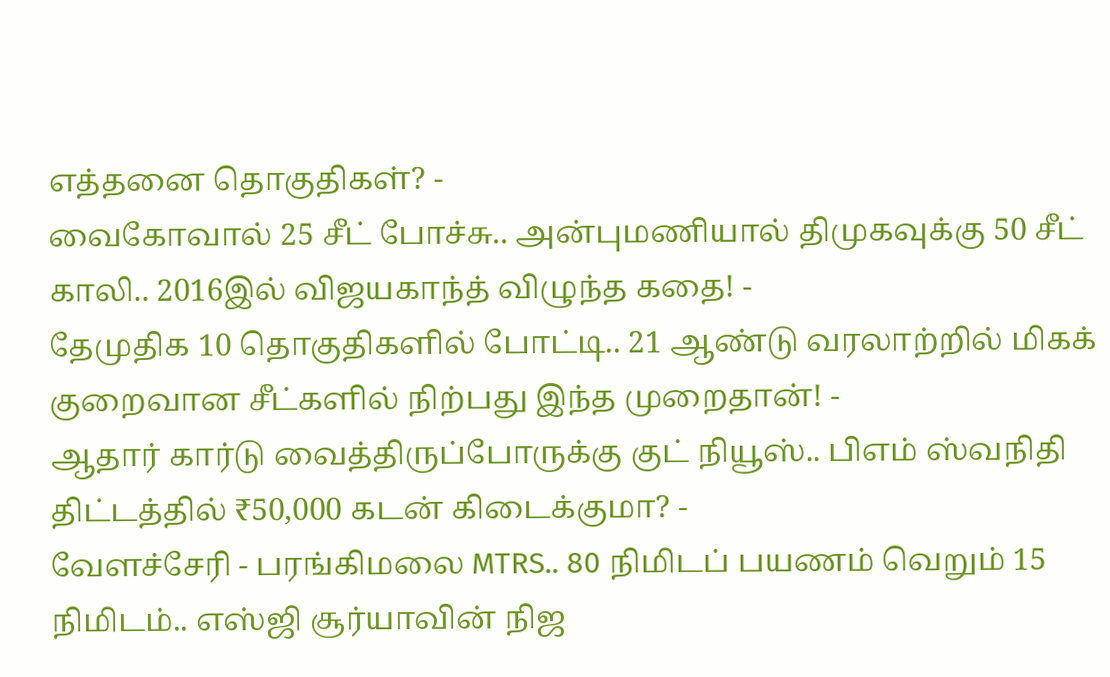எத்தனை தொகுதிகள்? -
வைகோவால் 25 சீட் போச்சு.. அன்புமணியால் திமுகவுக்கு 50 சீட் காலி.. 2016இல் விஜயகாந்த் விழுந்த கதை! -
தேமுதிக 10 தொகுதிகளில் போட்டி.. 21 ஆண்டு வரலாற்றில் மிகக் குறைவான சீட்களில் நிற்பது இந்த முறைதான்! -
ஆதார் கார்டு வைத்திருப்போருக்கு குட் நியூஸ்.. பிஎம் ஸ்வநிதி திட்டத்தில் ₹50,000 கடன் கிடைக்குமா? -
வேளச்சேரி - பரங்கிமலை MTRS.. 80 நிமிடப் பயணம் வெறும் 15 நிமிடம்.. எஸ்ஜி சூர்யாவின் நிஜ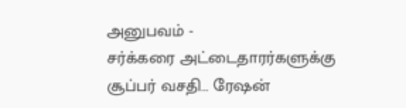அனுபவம் -
சர்க்கரை அட்டைதாரர்களுக்கு சூப்பர் வசதி… ரேஷன்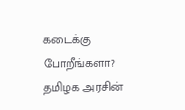கடைக்கு போறீங்களா? தமிழக அரசின்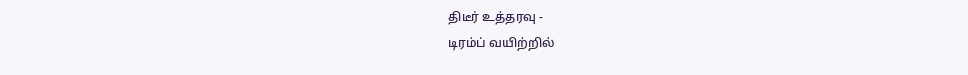திடீர் உத்தரவு -
டிரம்ப் வயிற்றில்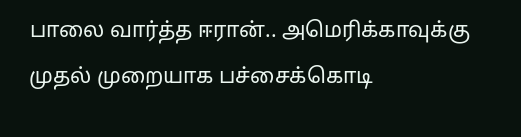பாலை வார்த்த ஈரான்.. அமெரிக்காவுக்கு முதல் முறையாக பச்சைக்கொடி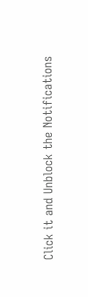Click it and Unblock the Notifications